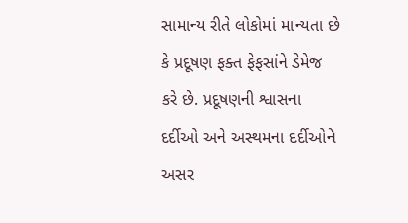સામાન્ય રીતે લોકોમાં માન્યતા છે કે પ્રદૂષણ ફક્ત ફેફસાંને ડેમેજ કરે છે. પ્રદૂષણની શ્વાસના દર્દીઓ અને અસ્થમના દર્દીઓને અસર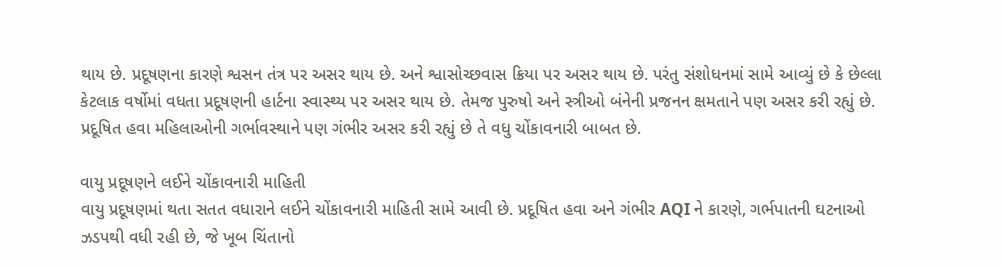થાય છે. પ્રદૂષણના કારણે શ્વસન તંત્ર પર અસર થાય છે. અને શ્વાસોચ્છવાસ ક્રિયા પર અસર થાય છે. પરંતુ સંશોધનમાં સામે આવ્યું છે કે છેલ્લા કેટલાક વર્ષોમાં વધતા પ્રદૂષણની હાર્ટના સ્વાસ્થ્ય પર અસર થાય છે. તેમજ પુરુષો અને સ્ત્રીઓ બંનેની પ્રજનન ક્ષમતાને પણ અસર કરી રહ્યું છે. પ્રદૂષિત હવા મહિલાઓની ગર્ભાવસ્થાને પણ ગંભીર અસર કરી રહ્યું છે તે વધુ ચોંકાવનારી બાબત છે.

વાયુ પ્રદૂષણને લઈને ચોંકાવનારી માહિતી
વાયુ પ્રદૂષણમાં થતા સતત વધારાને લઈને ચોંકાવનારી માહિતી સામે આવી છે. પ્રદૂષિત હવા અને ગંભીર AQI ને કારણે, ગર્ભપાતની ઘટનાઓ ઝડપથી વધી રહી છે, જે ખૂબ ચિંતાનો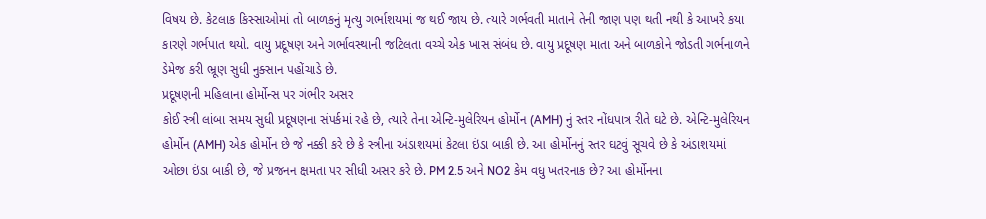વિષય છે. કેટલાક કિસ્સાઓમાં તો બાળકનું મૃત્યુ ગર્ભાશયમાં જ થઈ જાય છે. ત્યારે ગર્ભવતી માતાને તેની જાણ પણ થતી નથી કે આખરે કયા કારણે ગર્ભપાત થયો. વાયુ પ્રદૂષણ અને ગર્ભાવસ્થાની જટિલતા વચ્ચે એક ખાસ સંબંધ છે. વાયુ પ્રદૂષણ માતા અને બાળકોને જોડતી ગર્ભનાળને ડેમેજ કરી ભ્રૂણ સુધી નુક્સાન પહોંચાડે છે.
પ્રદૂષણની મહિલાના હોર્મોન્સ પર ગંભીર અસર
કોઈ સ્ત્રી લાંબા સમય સુધી પ્રદૂષણના સંપર્કમાં રહે છે, ત્યારે તેના એન્ટિ-મુલેરિયન હોર્મોન (AMH) નું સ્તર નોંધપાત્ર રીતે ઘટે છે. એન્ટિ-મુલેરિયન હોર્મોન (AMH) એક હોર્મોન છે જે નક્કી કરે છે કે સ્ત્રીના અંડાશયમાં કેટલા ઇંડા બાકી છે. આ હોર્મોનનું સ્તર ઘટવું સૂચવે છે કે અંડાશયમાં ઓછા ઇંડા બાકી છે, જે પ્રજનન ક્ષમતા પર સીધી અસર કરે છે. PM 2.5 અને NO2 કેમ વધુ ખતરનાક છે? આ હોર્મોનના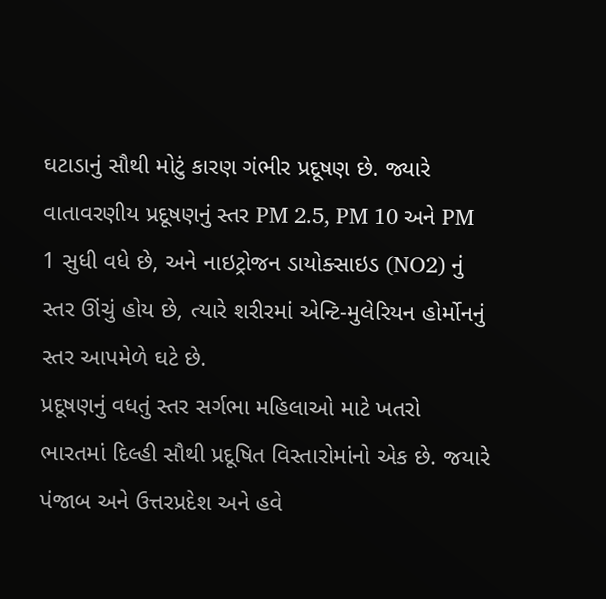ઘટાડાનું સૌથી મોટું કારણ ગંભીર પ્રદૂષણ છે. જ્યારે વાતાવરણીય પ્રદૂષણનું સ્તર PM 2.5, PM 10 અને PM 1 સુધી વધે છે, અને નાઇટ્રોજન ડાયોક્સાઇડ (NO2) નું સ્તર ઊંચું હોય છે, ત્યારે શરીરમાં એન્ટિ-મુલેરિયન હોર્મોનનું સ્તર આપમેળે ઘટે છે.
પ્રદૂષણનું વધતું સ્તર સર્ગભા મહિલાઓ માટે ખતરો
ભારતમાં દિલ્હી સૌથી પ્રદૂષિત વિસ્તારોમાંનો એક છે. જયારે પંજાબ અને ઉત્તરપ્રદેશ અને હવે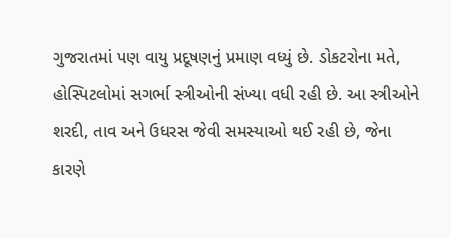ગુજરાતમાં પણ વાયુ પ્રદૂષણનું પ્રમાણ વધ્યું છે. ડોકટરોના મતે, હોસ્પિટલોમાં સગર્ભા સ્ત્રીઓની સંખ્યા વધી રહી છે. આ સ્ત્રીઓને શરદી, તાવ અને ઉધરસ જેવી સમસ્યાઓ થઈ રહી છે, જેના કારણે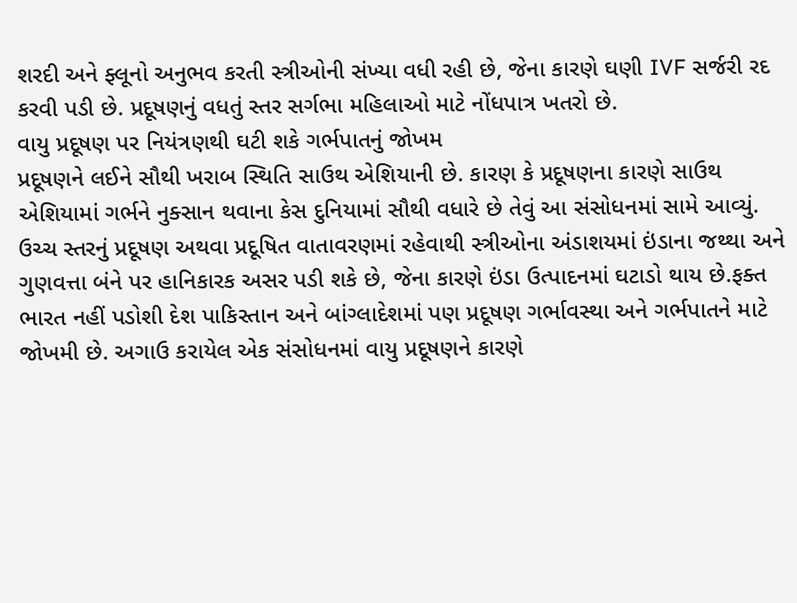શરદી અને ફ્લૂનો અનુભવ કરતી સ્ત્રીઓની સંખ્યા વધી રહી છે, જેના કારણે ઘણી IVF સર્જરી રદ કરવી પડી છે. પ્રદૂષણનું વધતું સ્તર સર્ગભા મહિલાઓ માટે નોંધપાત્ર ખતરો છે.
વાયુ પ્રદૂષણ પર નિયંત્રણથી ઘટી શકે ગર્ભપાતનું જોખમ
પ્રદૂષણને લઈને સૌથી ખરાબ સ્થિતિ સાઉથ એશિયાની છે. કારણ કે પ્રદૂષણના કારણે સાઉથ એશિયામાં ગર્ભને નુક્સાન થવાના કેસ દુનિયામાં સૌથી વધારે છે તેવું આ સંસોધનમાં સામે આવ્યું. ઉચ્ચ સ્તરનું પ્રદૂષણ અથવા પ્રદૂષિત વાતાવરણમાં રહેવાથી સ્ત્રીઓના અંડાશયમાં ઇંડાના જથ્થા અને ગુણવત્તા બંને પર હાનિકારક અસર પડી શકે છે, જેના કારણે ઇંડા ઉત્પાદનમાં ઘટાડો થાય છે.ફક્ત ભારત નહીં પડોશી દેશ પાકિસ્તાન અને બાંગ્લાદેશમાં પણ પ્રદૂષણ ગર્ભાવસ્થા અને ગર્ભપાતને માટે જોખમી છે. અગાઉ કરાયેલ એક સંસોધનમાં વાયુ પ્રદૂષણને કારણે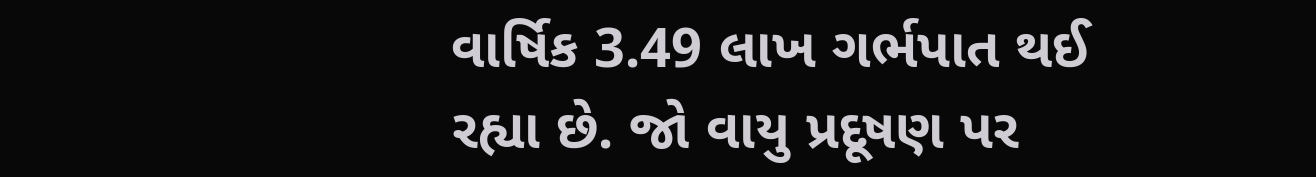વાર્ષિક 3.49 લાખ ગર્ભપાત થઈ રહ્યા છે. જો વાયુ પ્રદૂષણ પર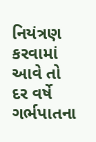નિયંત્રણ કરવામાં આવે તો દર વર્ષે ગર્ભપાતના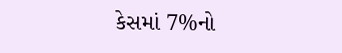કેસમાં 7%નો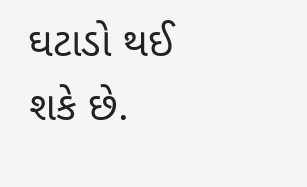ઘટાડો થઈ શકે છે.